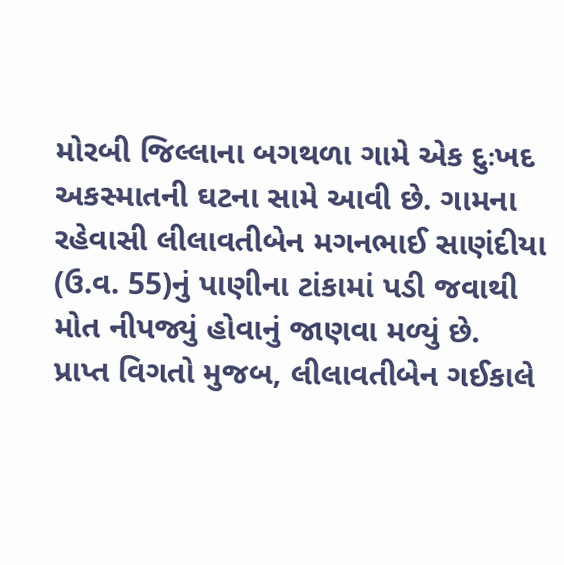મોરબી જિલ્લાના બગથળા ગામે એક દુઃખદ અકસ્માતની ઘટના સામે આવી છે. ગામના રહેવાસી લીલાવતીબેન મગનભાઈ સાણંદીયા (ઉ.વ. 55)નું પાણીના ટાંકામાં પડી જવાથી મોત નીપજ્યું હોવાનું જાણવા મળ્યું છે.
પ્રાપ્ત વિગતો મુજબ, લીલાવતીબેન ગઈકાલે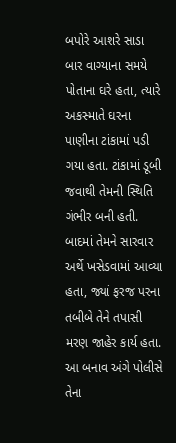બપોરે આશરે સાડા બાર વાગ્યાના સમયે પોતાના ઘરે હતા, ત્યારે અકસ્માતે ઘરના પાણીના ટાંકામાં પડી ગયા હતા. ટાંકામાં ડૂબી જવાથી તેમની સ્થિતિ ગંભીર બની હતી. બાદમાં તેમને સારવાર અર્થે ખસેડવામાં આવ્યા હતા, જ્યાં ફરજ પરના તબીબે તેને તપાસી મરણ જાહેર કાર્ય હતા. આ બનાવ અંગે પોલીસે તેના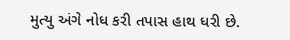મુત્યુ અંગે નોધ કરી તપાસ હાથ ધરી છે.